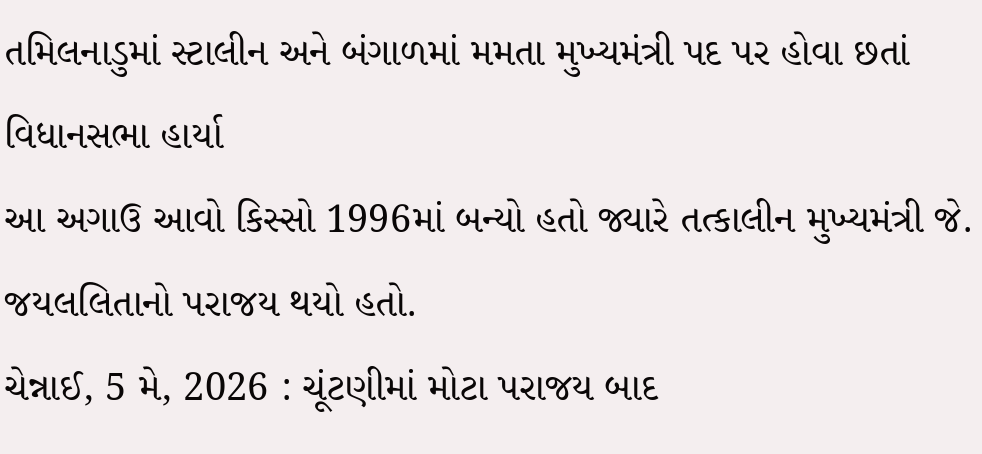તમિલનાડુમાં સ્ટાલીન અને બંગાળમાં મમતા મુખ્યમંત્રી પદ પર હોવા છતાં વિધાનસભા હાર્યા
આ અગાઉ આવો કિસ્સો 1996માં બન્યો હતો જ્યારે તત્કાલીન મુખ્યમંત્રી જે. જયલલિતાનો પરાજય થયો હતો.
ચેન્નાઈ, 5 મે, 2026 : ચૂંટણીમાં મોટા પરાજય બાદ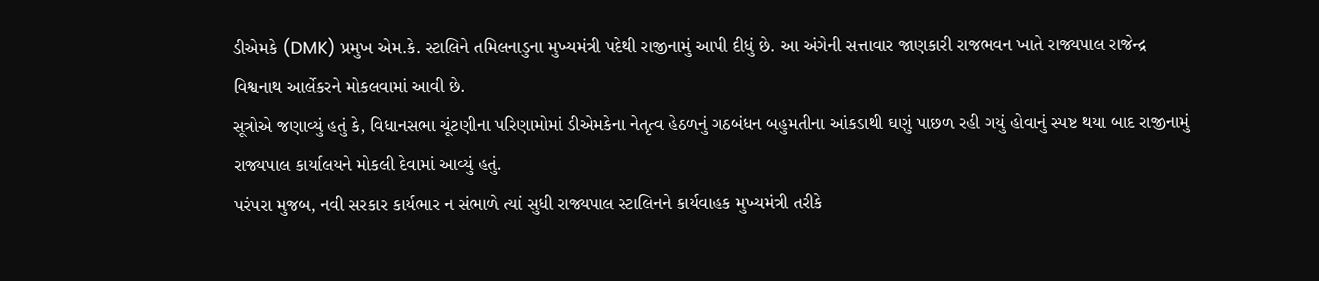ડીએમકે (DMK) પ્રમુખ એમ.કે. સ્ટાલિને તમિલનાડુના મુખ્યમંત્રી પદેથી રાજીનામું આપી દીધું છે. આ અંગેની સત્તાવાર જાણકારી રાજભવન ખાતે રાજ્યપાલ રાજેન્દ્ર વિશ્વનાથ આર્લેકરને મોકલવામાં આવી છે.
સૂત્રોએ જણાવ્યું હતું કે, વિધાનસભા ચૂંટણીના પરિણામોમાં ડીએમકેના નેતૃત્વ હેઠળનું ગઠબંધન બહુમતીના આંકડાથી ઘણું પાછળ રહી ગયું હોવાનું સ્પષ્ટ થયા બાદ રાજીનામું રાજ્યપાલ કાર્યાલયને મોકલી દેવામાં આવ્યું હતું.
પરંપરા મુજબ, નવી સરકાર કાર્યભાર ન સંભાળે ત્યાં સુધી રાજ્યપાલ સ્ટાલિનને કાર્યવાહક મુખ્યમંત્રી તરીકે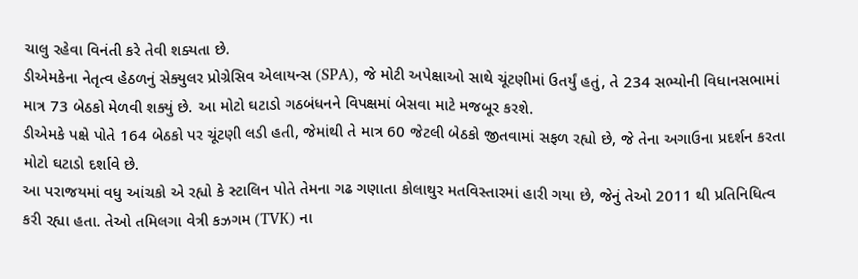ચાલુ રહેવા વિનંતી કરે તેવી શક્યતા છે.
ડીએમકેના નેતૃત્વ હેઠળનું સેક્યુલર પ્રોગ્રેસિવ એલાયન્સ (SPA), જે મોટી અપેક્ષાઓ સાથે ચૂંટણીમાં ઉતર્યું હતું, તે 234 સભ્યોની વિધાનસભામાં માત્ર 73 બેઠકો મેળવી શક્યું છે. આ મોટો ઘટાડો ગઠબંધનને વિપક્ષમાં બેસવા માટે મજબૂર કરશે.
ડીએમકે પક્ષે પોતે 164 બેઠકો પર ચૂંટણી લડી હતી, જેમાંથી તે માત્ર 60 જેટલી બેઠકો જીતવામાં સફળ રહ્યો છે, જે તેના અગાઉના પ્રદર્શન કરતા મોટો ઘટાડો દર્શાવે છે.
આ પરાજયમાં વધુ આંચકો એ રહ્યો કે સ્ટાલિન પોતે તેમના ગઢ ગણાતા કોલાથુર મતવિસ્તારમાં હારી ગયા છે, જેનું તેઓ 2011 થી પ્રતિનિધિત્વ કરી રહ્યા હતા. તેઓ તમિલગા વેત્રી કઝગમ (TVK) ના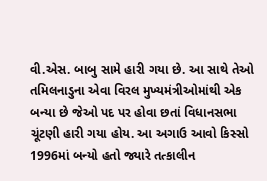વી.એસ. બાબુ સામે હારી ગયા છે. આ સાથે તેઓ તમિલનાડુના એવા વિરલ મુખ્યમંત્રીઓમાંથી એક બન્યા છે જેઓ પદ પર હોવા છતાં વિધાનસભા ચૂંટણી હારી ગયા હોય. આ અગાઉ આવો કિસ્સો 1996માં બન્યો હતો જ્યારે તત્કાલીન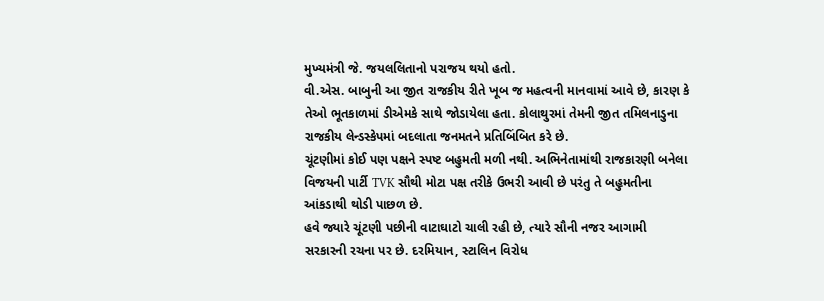મુખ્યમંત્રી જે. જયલલિતાનો પરાજય થયો હતો.
વી.એસ. બાબુની આ જીત રાજકીય રીતે ખૂબ જ મહત્વની માનવામાં આવે છે, કારણ કે તેઓ ભૂતકાળમાં ડીએમકે સાથે જોડાયેલા હતા. કોલાથુરમાં તેમની જીત તમિલનાડુના રાજકીય લેન્ડસ્કેપમાં બદલાતા જનમતને પ્રતિબિંબિત કરે છે.
ચૂંટણીમાં કોઈ પણ પક્ષને સ્પષ્ટ બહુમતી મળી નથી. અભિનેતામાંથી રાજકારણી બનેલા વિજયની પાર્ટી TVK સૌથી મોટા પક્ષ તરીકે ઉભરી આવી છે પરંતુ તે બહુમતીના આંકડાથી થોડી પાછળ છે.
હવે જ્યારે ચૂંટણી પછીની વાટાઘાટો ચાલી રહી છે, ત્યારે સૌની નજર આગામી સરકારની રચના પર છે. દરમિયાન, સ્ટાલિન વિરોધ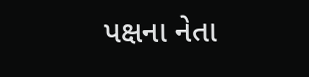પક્ષના નેતા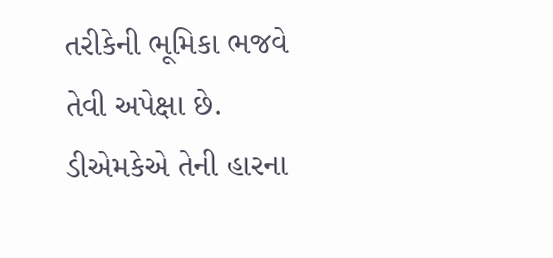તરીકેની ભૂમિકા ભજવે તેવી અપેક્ષા છે. ડીએમકેએ તેની હારના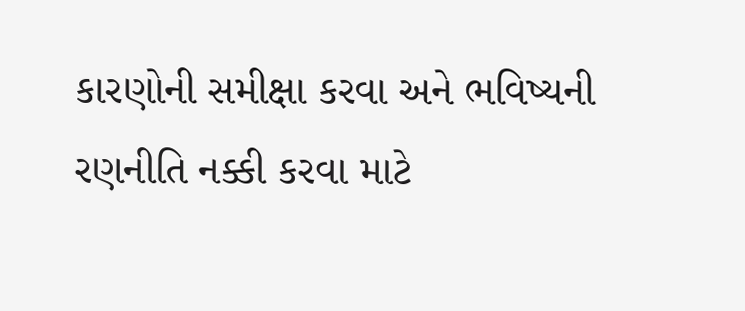કારણોની સમીક્ષા કરવા અને ભવિષ્યની રણનીતિ નક્કી કરવા માટે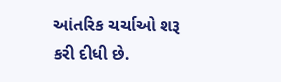આંતરિક ચર્ચાઓ શરૂ કરી દીધી છે.